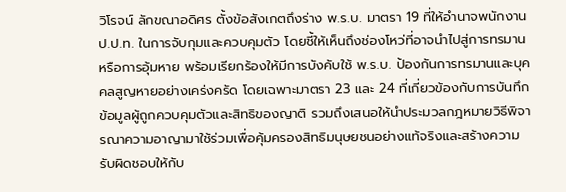วิโรจน์ ลักขณาอดิศร ตั้งข้อสังเกตถึงร่าง พ.ร.บ. มาตรา 19 ที่ให้อำนาจพนักงาน ป.ป.ท. ในการจับกุมและควบคุมตัว โดยชี้ให้เห็นถึงช่องโหว่ที่อาจนำไปสู่การทรมานหรือการอุ้มหาย พร้อมเรียกร้องให้มีการบังคับใช้ พ.ร.บ. ป้องกันการทรมานและบุคคลสูญหายอย่างเคร่งครัด โดยเฉพาะมาตรา 23 และ 24 ที่เกี่ยวข้องกับการบันทึกข้อมูลผู้ถูกควบคุมตัวและสิทธิของญาติ รวมถึงเสนอให้นำประมวลกฎหมายวิธีพิจารณาความอาญามาใช้ร่วมเพื่อคุ้มครองสิทธิมนุษยชนอย่างแท้จริงและสร้างความรับผิดชอบให้กับ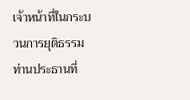เจ้าหน้าที่ในกระบวนการยุติธรรม
ท่านประธานที่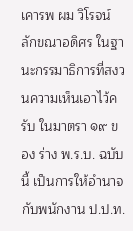เคารพ ผม วิโรจน์ ลักขณาอดิศร ในฐานะกรรมาธิการที่สงวนความเห็นเอาไว้ครับ ในมาตรา ๑๙ ของ ร่าง พ.ร.บ. ฉบับนี้ เป็นการให้อำนาจกับพนักงาน ป.ป.ท.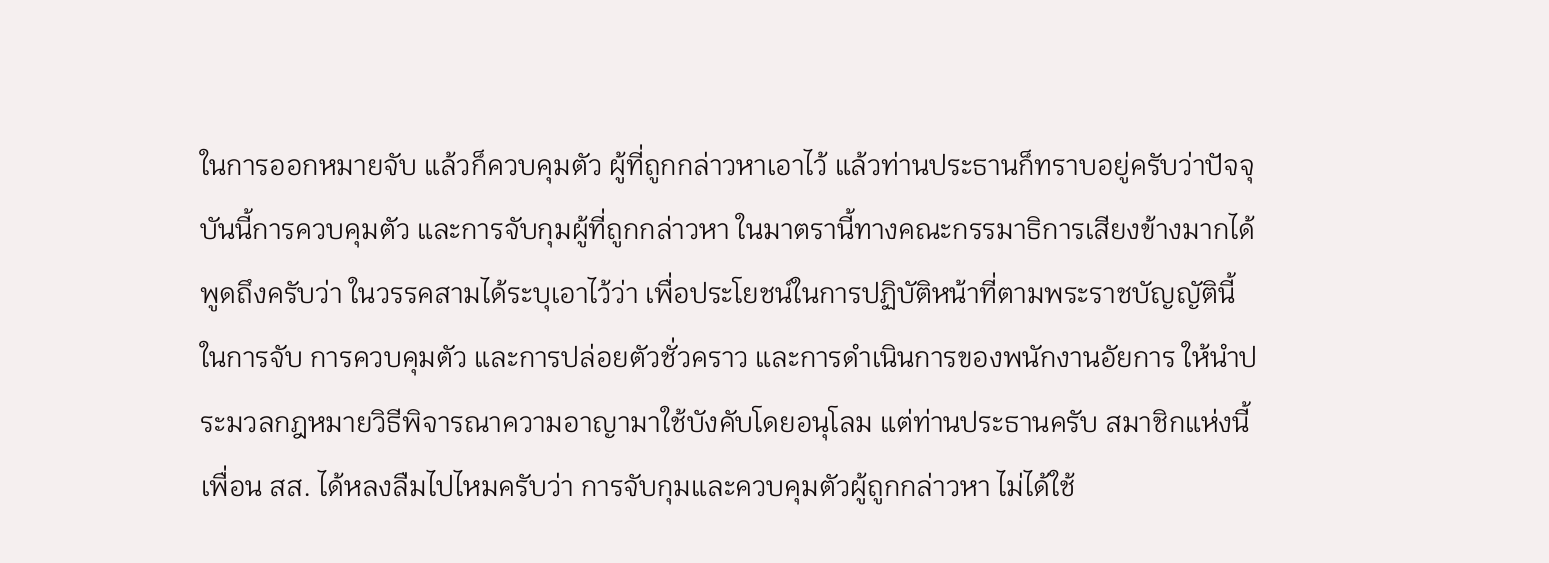ในการออกหมายจับ แล้วก็ควบคุมตัว ผู้ที่ถูกกล่าวหาเอาไว้ แล้วท่านประธานก็ทราบอยู่ครับว่าปัจจุบันนี้การควบคุมตัว และการจับกุมผู้ที่ถูกกล่าวหา ในมาตรานี้ทางคณะกรรมาธิการเสียงข้างมากได้พูดถึงครับว่า ในวรรคสามได้ระบุเอาไว้ว่า เพื่อประโยชน์ในการปฏิบัติหน้าที่ตามพระราชบัญญัตินี้ ในการจับ การควบคุมตัว และการปล่อยตัวชั่วคราว และการดำเนินการของพนักงานอัยการ ให้นำประมวลกฎหมายวิธีพิจารณาความอาญามาใช้บังคับโดยอนุโลม แต่ท่านประธานครับ สมาชิกแห่งนี้เพื่อน สส. ได้หลงลืมไปไหมครับว่า การจับกุมและควบคุมตัวผู้ถูกกล่าวหา ไม่ได้ใช้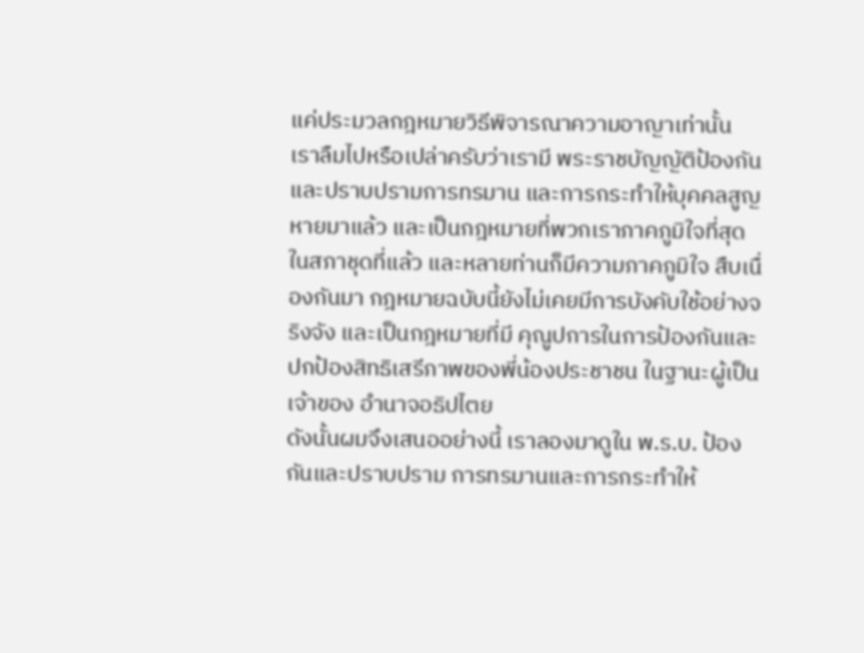แค่ประมวลกฎหมายวิธีพิจารณาความอาญาเท่านั้น เราลืมไปหรือเปล่าครับว่าเรามี พระราชบัญญัติป้องกันและปราบปรามการทรมาน และการกระทำให้บุคคลสูญหายมาแล้ว และเป็นกฎหมายที่พวกเราภาคภูมิใจที่สุดในสภาชุดที่แล้ว และหลายท่านก็มีความภาคภูมิใจ สืบเนื่องกันมา กฎหมายฉบับนี้ยังไม่เคยมีการบังคับใช้อย่างจริงจัง และเป็นกฎหมายที่มี คุณูปการในการป้องกันและปกป้องสิทธิเสรีภาพของพี่น้องประชาชน ในฐานะผู้เป็นเจ้าของ อำนาจอธิปไตย
ดังนั้นผมจึงเสนออย่างนี้ เราลองมาดูใน พ.ร.บ. ป้องกันและปราบปราม การทรมานและการกระทำให้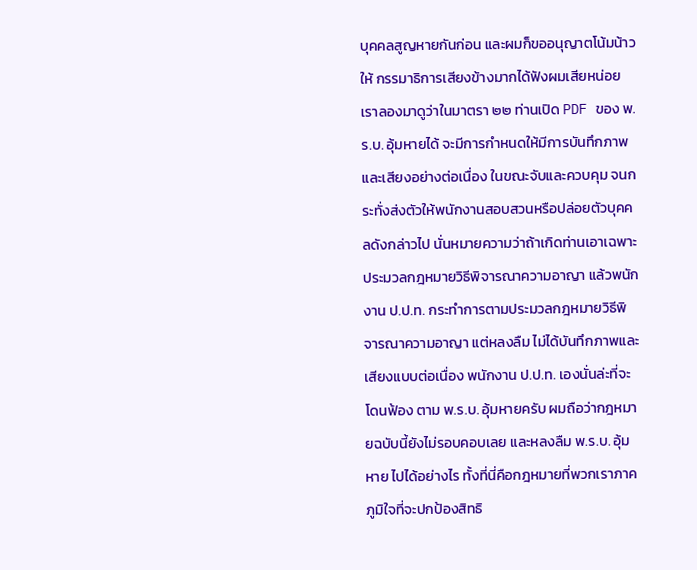บุคคลสูญหายกันก่อน และผมก็ขออนุญาตโน้มน้าวให้ กรรมาธิการเสียงข้างมากได้ฟังผมเสียหน่อย เราลองมาดูว่าในมาตรา ๒๒ ท่านเปิด PDF ของ พ.ร.บ. อุ้มหายได้ จะมีการกำหนดให้มีการบันทึกภาพและเสียงอย่างต่อเนื่อง ในขณะจับและควบคุม จนกระทั่งส่งตัวให้พนักงานสอบสวนหรือปล่อยตัวบุคคลดังกล่าวไป นั่นหมายความว่าถ้าเกิดท่านเอาเฉพาะประมวลกฎหมายวิธีพิจารณาความอาญา แล้วพนักงาน ป.ป.ท. กระทำการตามประมวลกฎหมายวิธีพิจารณาความอาญา แต่หลงลืม ไม่ได้บันทึกภาพและเสียงแบบต่อเนื่อง พนักงาน ป.ป.ท. เองนั่นล่ะที่จะโดนฟ้อง ตาม พ.ร.บ. อุ้มหายครับ ผมถือว่ากฎหมายฉบับนี้ยังไม่รอบคอบเลย และหลงลืม พ.ร.บ. อุ้มหาย ไปได้อย่างไร ทั้งที่นี่คือกฎหมายที่พวกเราภาคภูมิใจที่จะปกป้องสิทธิ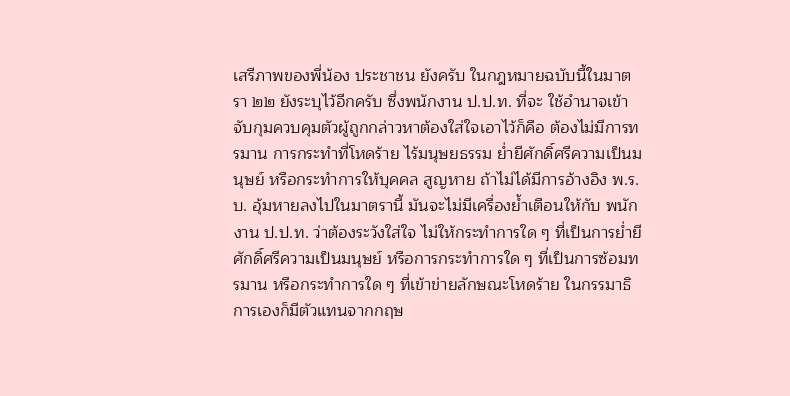เสรีภาพของพี่น้อง ประชาชน ยังครับ ในกฎหมายฉบับนี้ในมาตรา ๒๒ ยังระบุไว้อีกครับ ซึ่งพนักงาน ป.ป.ท. ที่จะ ใช้อำนาจเข้าจับกุมควบคุมตัวผู้ถูกกล่าวหาต้องใส่ใจเอาไว้ก็คือ ต้องไม่มีการทรมาน การกระทำที่โหดร้าย ไร้มนุษยธรรม ย่ำยีศักดิ์ศรีความเป็นมนุษย์ หรือกระทำการให้บุคคล สูญหาย ถ้าไม่ได้มีการอ้างอิง พ.ร.บ. อุ้มหายลงไปในมาตรานี้ มันจะไม่มีเครื่องย้ำเตือนให้กับ พนักงาน ป.ป.ท. ว่าต้องระวังใส่ใจ ไม่ให้กระทำการใด ๆ ที่เป็นการย่ำยีศักดิ์ศรีความเป็นมนุษย์ หรือการกระทำการใด ๆ ที่เป็นการซ้อมทรมาน หรือกระทำการใด ๆ ที่เข้าข่ายลักษณะโหดร้าย ในกรรมาธิการเองก็มีตัวแทนจากกฤษ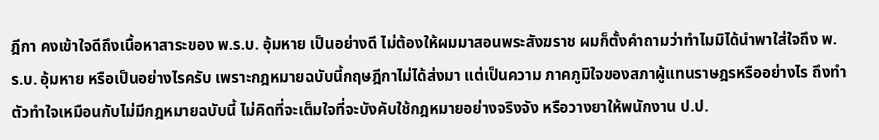ฎีกา คงเข้าใจดีถึงเนื้อหาสาระของ พ.ร.บ. อุ้มหาย เป็นอย่างดี ไม่ต้องให้ผมมาสอนพระสังฆราช ผมก็ตั้งคำถามว่าทำไมมิได้นำพาใส่ใจถึง พ.ร.บ. อุ้มหาย หรือเป็นอย่างไรครับ เพราะกฎหมายฉบับนี้กฤษฎีกาไม่ได้ส่งมา แต่เป็นความ ภาคภูมิใจของสภาผู้แทนราษฎรหรืออย่างไร ถึงทำตัวทำใจเหมือนกับไม่มีกฎหมายฉบับนี้ ไม่คิดที่จะเต็มใจที่จะบังคับใช้กฎหมายอย่างจริงจัง หรือวางยาให้พนักงาน ป.ป.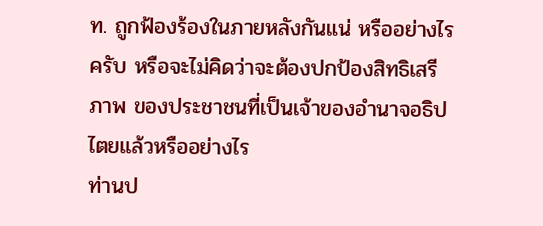ท. ถูกฟ้องร้องในภายหลังกันแน่ หรืออย่างไรครับ หรือจะไม่คิดว่าจะต้องปกป้องสิทธิเสรีภาพ ของประชาชนที่เป็นเจ้าของอำนาจอธิปไตยแล้วหรืออย่างไร
ท่านป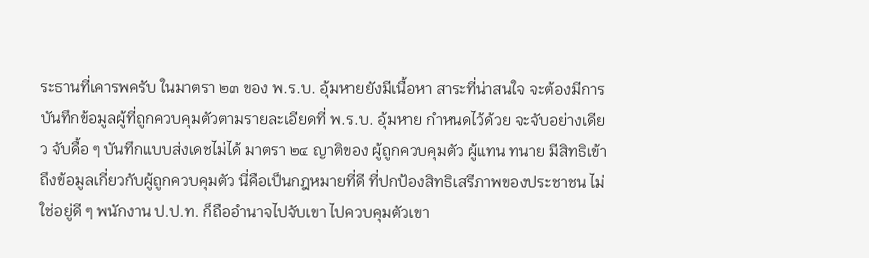ระธานที่เคารพครับ ในมาตรา ๒๓ ของ พ.ร.บ. อุ้มหายยังมีเนื้อหา สาระที่น่าสนใจ จะต้องมีการบันทึกข้อมูลผู้ที่ถูกควบคุมตัวตามรายละเอียดที่ พ.ร.บ. อุ้มหาย กำหนดไว้ด้วย จะจับอย่างเดียว จับดื้อ ๆ บันทึกแบบส่งเดชไม่ได้ มาตรา ๒๔ ญาติของ ผู้ถูกควบคุมตัว ผู้แทน ทนาย มีสิทธิเข้าถึงข้อมูลเกี่ยวกับผู้ถูกควบคุมตัว นี่คือเป็นกฎหมายที่ดี ที่ปกป้องสิทธิเสรีภาพของประชาชน ไม่ใช่อยู่ดี ๆ พนักงาน ป.ป.ท. ก็ถืออำนาจไปจับเขา ไปควบคุมตัวเขา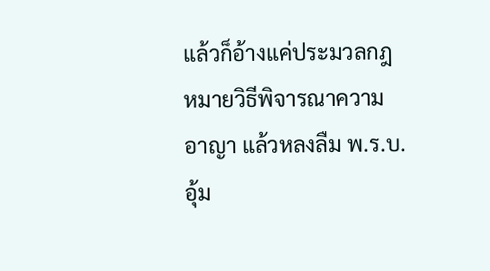แล้วก็อ้างแค่ประมวลกฎหมายวิธีพิจารณาความอาญา แล้วหลงลืม พ.ร.บ. อุ้ม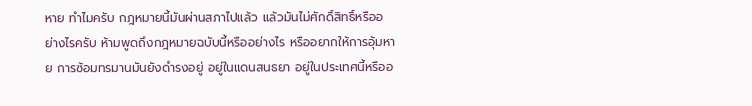หาย ทำไมครับ กฎหมายนี้มันผ่านสภาไปแล้ว แล้วมันไม่ศักดิ์สิทธิ์หรืออย่างไรครับ ห้ามพูดถึงกฎหมายฉบับนี้หรืออย่างไร หรืออยากให้การอุ้มหาย การซ้อมทรมานมันยังดำรงอยู่ อยู่ในแดนสนธยา อยู่ในประเทศนี้หรืออ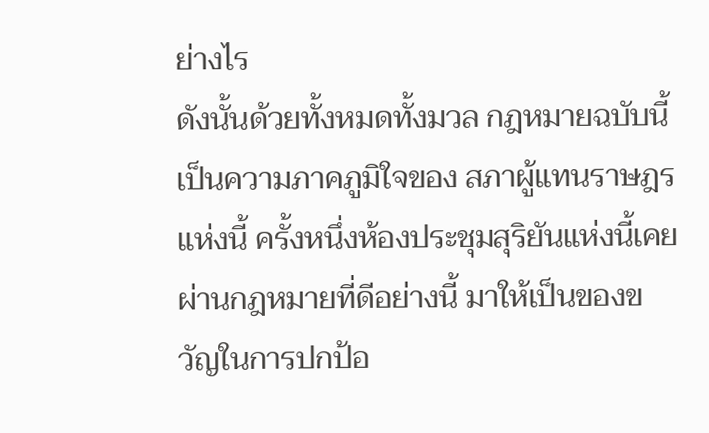ย่างไร
ดังนั้นด้วยทั้งหมดทั้งมวล กฎหมายฉบับนี้เป็นความภาคภูมิใจของ สภาผู้แทนราษฎรแห่งนี้ ครั้งหนึ่งห้องประชุมสุริยันแห่งนี้เคยผ่านกฎหมายที่ดีอย่างนี้ มาให้เป็นของขวัญในการปกป้อ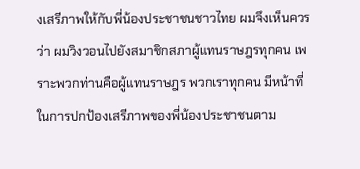งเสรีภาพให้กับพี่น้องประชาชนชาวไทย ผมจึงเห็นควรว่า ผมวิงวอนไปยังสมาชิกสภาผู้แทนราษฎรทุกคน เพราะพวกท่านคือผู้แทนราษฎร พวกเราทุกคน มีหน้าที่ในการปกป้องเสรีภาพของพี่น้องประชาชนตาม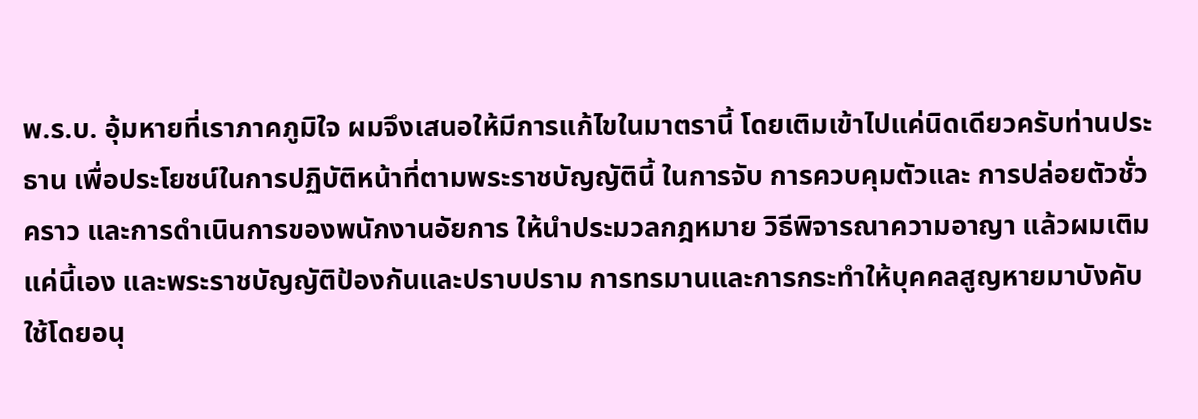พ.ร.บ. อุ้มหายที่เราภาคภูมิใจ ผมจึงเสนอให้มีการแก้ไขในมาตรานี้ โดยเติมเข้าไปแค่นิดเดียวครับท่านประธาน เพื่อประโยชน์ในการปฏิบัติหน้าที่ตามพระราชบัญญัตินี้ ในการจับ การควบคุมตัวและ การปล่อยตัวชั่วคราว และการดำเนินการของพนักงานอัยการ ให้นำประมวลกฎหมาย วิธีพิจารณาความอาญา แล้วผมเติมแค่นี้เอง และพระราชบัญญัติป้องกันและปราบปราม การทรมานและการกระทำให้บุคคลสูญหายมาบังคับใช้โดยอนุ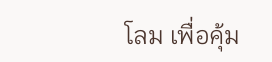โลม เพื่อคุ้ม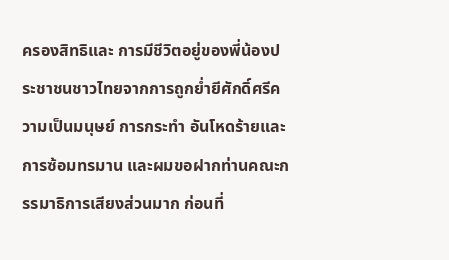ครองสิทธิและ การมีชีวิตอยู่ของพี่น้องประชาชนชาวไทยจากการถูกย่ำยีศักดิ์ศรีความเป็นมนุษย์ การกระทำ อันโหดร้ายและการซ้อมทรมาน และผมขอฝากท่านคณะกรรมาธิการเสียงส่วนมาก ก่อนที่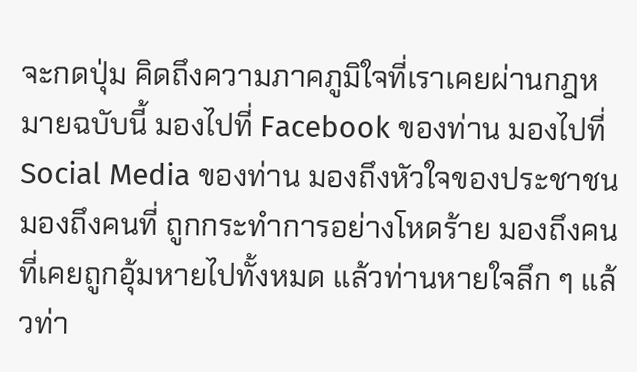จะกดปุ่ม คิดถึงความภาคภูมิใจที่เราเคยผ่านกฎหมายฉบับนี้ มองไปที่ Facebook ของท่าน มองไปที่ Social Media ของท่าน มองถึงหัวใจของประชาชน มองถึงคนที่ ถูกกระทำการอย่างโหดร้าย มองถึงคนที่เคยถูกอุ้มหายไปทั้งหมด แล้วท่านหายใจลึก ๆ แล้วท่า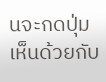นจะกดปุ่มเห็นด้วยกับ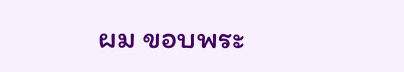ผม ขอบพระ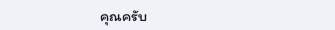คุณครับ